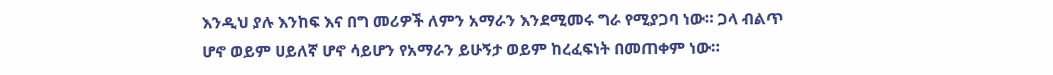እንዲህ ያሉ እንከፍ እና በግ መሪዎች ለምን አማራን እንደሚመሩ ግራ የሚያጋባ ነው። ጋላ ብልጥ ሆኖ ወይም ሀይለኛ ሆኖ ሳይሆን የአማራን ይሁኝታ ወይም ከረፈፍነት በመጠቀም ነው።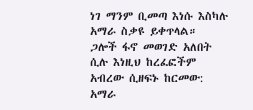ነገ ማንም ቢመጣ እነሱ እስካሉ አማራ ስቃዩ ይቀጥላል። ጋሎች ፋኖ መወገድ አለበት ሲሉ እነዚህ ከረፈፎችም አብረው ሲዘፍኑ ከርመው: አማራ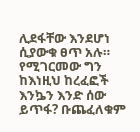ሊደፋቸው እንደሆነ ሲያውቁ ፀጥ አሉ።
የሚገርመው ግን ከእነዚህ ከረፈፎች እንኴን እንድ ሰው ይጥፋ? ቡጨፈለቁም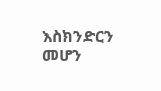እስክንድርን መሆን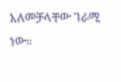አለመቻላቸው ገራሚ ነው።